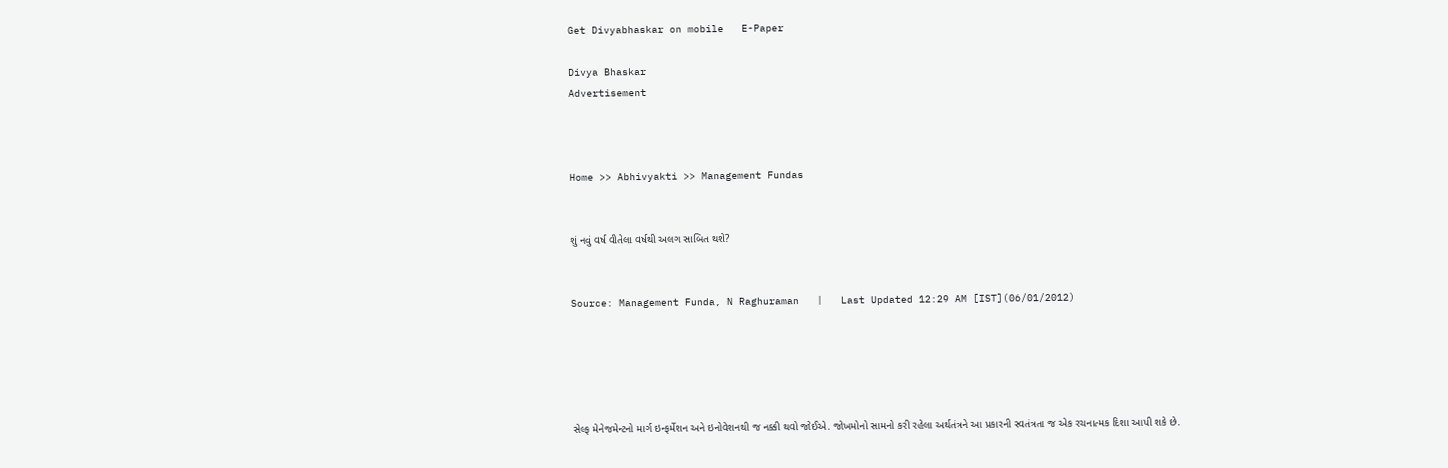Get Divyabhaskar on mobile   E-Paper

Divya Bhaskar
Advertisement



Home >> Abhivyakti >> Management Fundas


શું નવું વર્ષ વીતેલા વર્ષથી અલગ સાબિત થશે?


Source: Management Funda, N Raghuraman   |   Last Updated 12:29 AM [IST](06/01/2012)





સેલ્ફ મેનેજમેન્ટનો માર્ગ ઇન્ફર્મેશન અને ઇનોવેશનથી જ નક્કી થવો જોઈએ. જોખમોનો સામનો કરી રહેલા અર્થતંત્રને આ પ્રકારની સ્વતંત્રતા જ એક રચનાત્મક દિશા આપી શકે છે.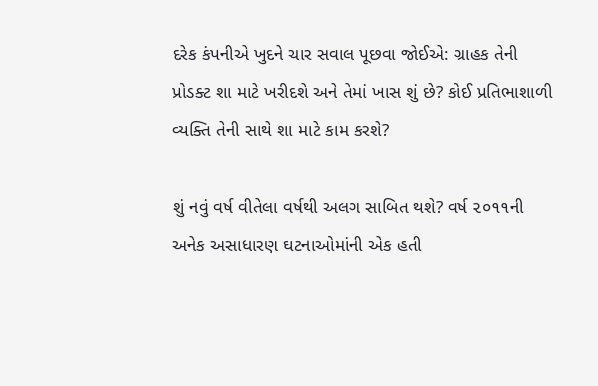દરેક કંપનીએ ખુદને ચાર સવાલ પૂછવા જોઈએ: ગ્રાહક તેની પ્રોડક્ટ શા માટે ખરીદશે અને તેમાં ખાસ શું છે? કોઈ પ્રતિભાશાળી વ્યક્તિ તેની સાથે શા માટે કામ કરશે?

શું નવું વર્ષ વીતેલા વર્ષથી અલગ સાબિત થશે? વર્ષ ૨૦૧૧ની અનેક અસાધારણ ઘટનાઓમાંની એક હતી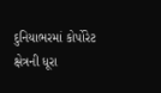દુનિયાભરમાં કોર્પોરેટ ક્ષેત્રની ધૂરા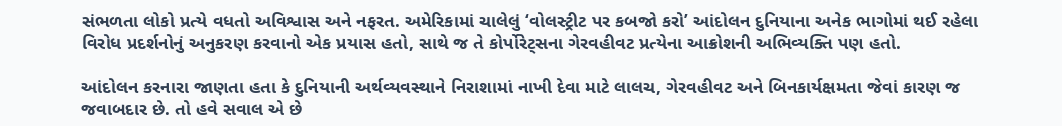સંભળતા લોકો પ્રત્યે વધતો અવિશ્વાસ અને નફરત. અમેરિકામાં ચાલેલું ‘વોલસ્ટ્રીટ પર કબજો કરો’ આંદોલન દુનિયાના અનેક ભાગોમાં થઈ રહેલા વિરોધ પ્રદર્શનોનું અનુકરણ કરવાનો એક પ્રયાસ હતો, સાથે જ તે કોર્પોરેટ્સના ગેરવહીવટ પ્રત્યેના આક્રોશની અભિવ્યક્તિ પણ હતો.

આંદોલન કરનારા જાણતા હતા કે દુનિયાની અર્થવ્યવસ્થાને નિરાશામાં નાખી દેવા માટે લાલચ, ગેરવહીવટ અને બિનકાર્યક્ષમતા જેવાં કારણ જ જવાબદાર છે. તો હવે સવાલ એ છે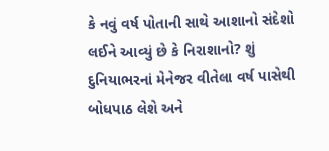કે નવું વર્ષ પોતાની સાથે આશાનો સંદેશો લઈને આવ્યું છે કે નિરાશાનો? શું દુનિયાભરનાં મેનેજર વીતેલા વર્ષ પાસેથી બોધપાઠ લેશે અને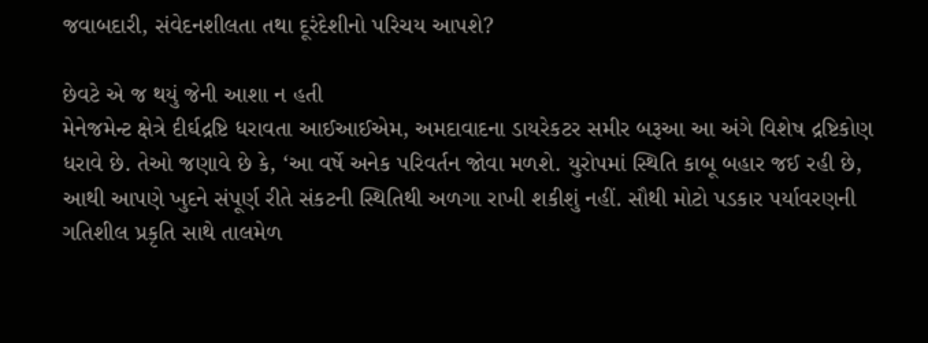જવાબદારી, સંવેદનશીલતા તથા દૂરંદેશીનો પરિચય આપશે?

છેવટે એ જ થયું જેની આશા ન હતી
મેનેજમેન્ટ ક્ષેત્રે દીર્ઘદ્રષ્ટિ ધરાવતા આઈઆઈએમ, અમદાવાદના ડાયરેકટર સમીર બરૂઆ આ અંગે વિશેષ દ્રષ્ટિકોણ ધરાવે છે. તેઓ જણાવે છે કે, ‘આ વર્ષે અનેક પરિવર્તન જોવા મળશે. યુરોપમાં સ્થિતિ કાબૂ બહાર જઈ રહી છે, આથી આપણે ખુદને સંપૂર્ણ રીતે સંકટની સ્થિતિથી અળગા રાખી શકીશું નહીં. સૌથી મોટો પડકાર પર્યાવરણની ગતિશીલ પ્રકૃતિ સાથે તાલમેળ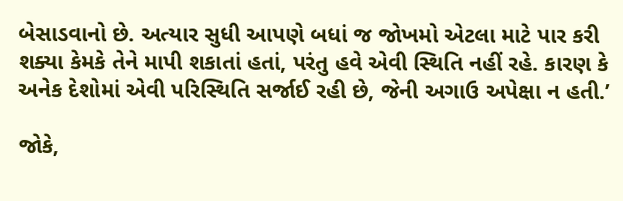બેસાડવાનો છે. અત્યાર સુધી આપણે બધાં જ જોખમો એટલા માટે પાર કરી શક્યા કેમકે તેને માપી શકાતાં હતાં, પરંતુ હવે એવી સ્થિતિ નહીં રહે. કારણ કે અનેક દેશોમાં એવી પરિસ્થિતિ સર્જાઈ રહી છે, જેની અગાઉ અપેક્ષા ન હતી.’

જોકે,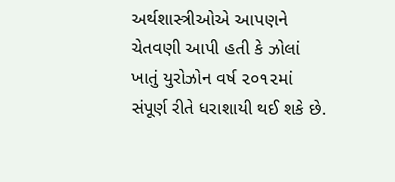અર્થશાસ્ત્રીઓએ આપણને ચેતવણી આપી હતી કે ઝોલાં ખાતું યુરોઝોન વર્ષ ૨૦૧૨માં સંપૂર્ણ રીતે ધરાશાયી થઈ શકે છે.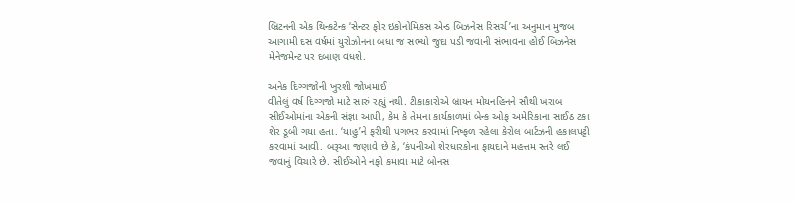બ્રિટનની એક થિન્કટેન્ક ‘સેન્ટર ફોર ઇકોનોમિકસ એન્ડ બિઝનેસ રિસર્ચ’ના અનુમાન મુજબ આગામી દસ વર્ષમાં યુરોઝોનના બધા જ સભ્યો જુદા પડી જવાની સંભાવના હોઈ બિઝનેસ મેનેજમેન્ટ પર દબાણ વધશે.

અનેક દિગ્ગજોની ખુરશી જોખમાઈ
વીતેલું વર્ષ દિગ્ગજો માટે સારું રહ્યું નથી. ટીકાકારોએ બ્રાયન મોયનહિનને સૌથી ખરાબ સીઈઓમાંના એકની સંજ્ઞા આપી, કેમ કે તેમના કાર્યકાળમાં બેન્ક ઓફ અમેરિકાના સાઈઠ ટકા શેર ડૂબી ગયા હતા. ‘યાહુ’ને ફરીથી પગભર કરવામાં નિષ્ફળ રહેલા કેરોલ બાર્ટઝની હકાલપટ્ટી કરવામાં આવી. બરૂઆ જણાવે છે કે, ‘કંપનીઓ શેરધારકોના ફાયદાને મહત્તમ સ્તરે લઈ જવાનું વિચારે છે. સીઈઓને નફો કમાવા માટે બોનસ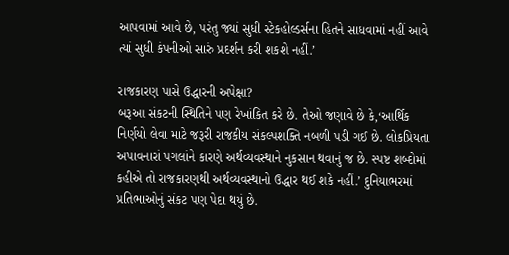આપવામાં આવે છે, પરંતુ જ્યાં સુધી સ્ટેકહોલ્ડર્સના હિતને સાધવામાં નહીં આવે ત્યાં સુધી કંપનીઓ સારું પ્રદર્શન કરી શકશે નહીં.’

રાજકારણ પાસે ઉદ્ધારની અપેક્ષા?
બરૂઆ સંકટની સ્થિતિને પણ રેખાંકિત કરે છે. તેઓ જણાવે છે કે,‘આર્થિક નિર્ણયો લેવા માટે જરૂરી રાજકીય સંકલ્પશક્તિ નબળી પડી ગઈ છે. લોકપ્રિયતા અપાવનારાં પગલાંને કારણે અર્થવ્યવસ્થાને નુકસાન થવાનું જ છે. સ્પષ્ટ શબ્દોમાં કહીએ તો રાજકારણથી અર્થવ્યવસ્થાનો ઉદ્ધાર થઈ શકે નહીં.’ દુનિયાભરમાં પ્રતિભાઓનું સંકટ પણ પેદા થયું છે.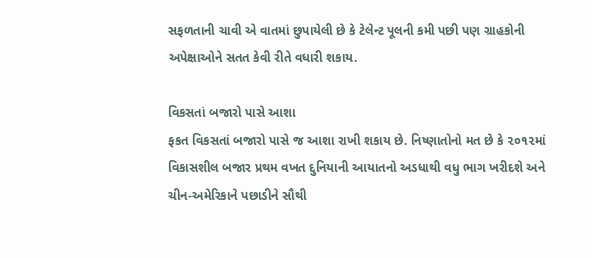સફળતાની ચાવી એ વાતમાં છુપાયેલી છે કે ટેલેન્ટ પૂલની કમી પછી પણ ગ્રાહકોની અપેક્ષાઓને સતત કેવી રીતે વધારી શકાય.

વિકસતાં બજારો પાસે આશા
ફકત વિકસતાં બજારો પાસે જ આશા રાખી શકાય છે. નિષ્ણાતોનો મત છે કે ૨૦૧૨માં વિકાસશીલ બજાર પ્રથમ વખત દુનિયાની આયાતનો અડધાથી વધુ ભાગ ખરીદશે અને ચીન-અમેરિકાને પછાડીને સૌથી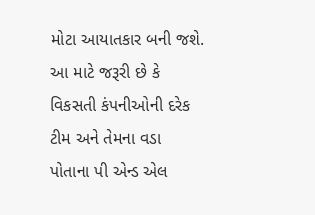મોટા આયાતકાર બની જશે. આ માટે જરૂરી છે કે વિકસતી કંપનીઓની દરેક ટીમ અને તેમના વડા પોતાના પી એન્ડ એલ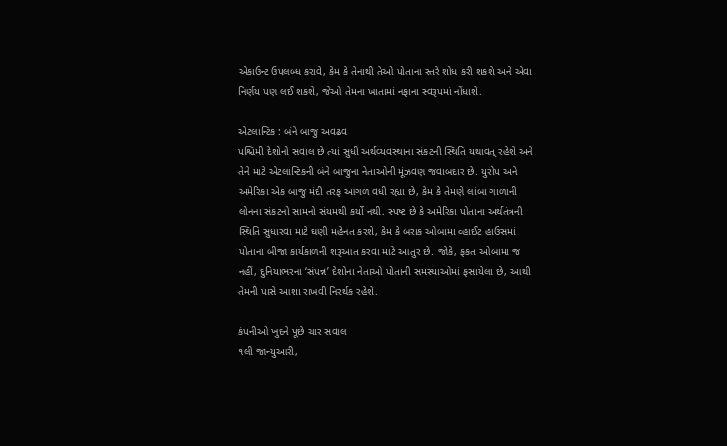એકાઉન્ટ ઉપલબ્ધ કરાવે, કેમ કે તેનાથી તેઓ પોતાના સ્તરે શોધ કરી શકશે અને એવા નિર્ણય પણ લઈ શકશે, જેઓ તેમના ખાતામાં નફાના સ્વરૂપમાં નોંધાશે.

એટલાન્ટિક : બંને બાજુ અવઢવ
પશ્ચિમી દેશોનો સવાલ છે ત્યાં સુધી અર્થવ્યવસ્થાના સંકટની સ્થિતિ યથાવત્ રહેશે અને તેને માટે એટલાન્ટિકની બંને બાજુના નેતાઓની મૂંઝવણ જવાબદાર છે. યુરોપ અને અમેરિકા એક બાજુ મંદી તરફ આગળ વધી રહ્યા છે, કેમ કે તેમણે લાંબા ગાળાની લોનના સંકટનો સામનો સંયમથી કર્યો નથી. સ્પષ્ટ છે કે અમેરિકા પોતાના અર્થતંત્રની સ્થિતિ સુધારવા માટે ઘણી મહેનત કરશે, કેમ કે બરાક ઓબામા વ્હાઈટ હાઉસમાં પોતાના બીજા કાર્યકાળની શરૂઆત કરવા માટે આતુર છે. જોકે, ફકત ઓબામા જ નહીં, દુનિયાભરના ‘સંપન્ન’ દેશોના નેતાઓ પોતાની સમસ્યાઓમાં ફસાયેલા છે, આથી તેમની પાસે આશા રાખવી નિરર્થક રહેશે.

કંપનીઓ ખુદને પૂછે ચાર સવાલ
૧લી જાન્યુઆરી,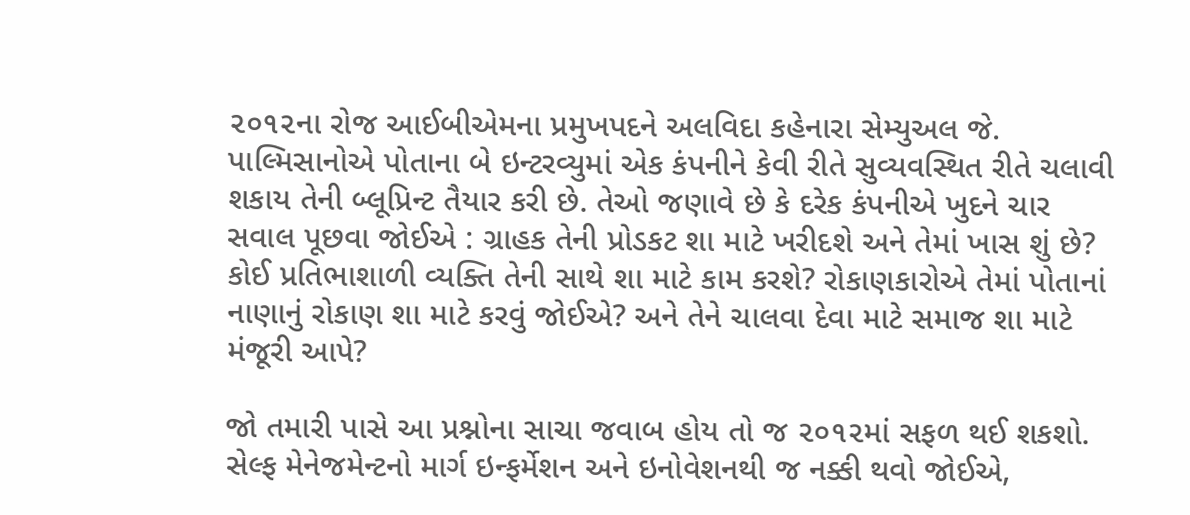૨૦૧૨ના રોજ આઈબીએમના પ્રમુખપદને અલવિદા કહેનારા સેમ્યુઅલ જે. પાલ્મિસાનોએ પોતાના બે ઇન્ટરવ્યુમાં એક કંપનીને કેવી રીતે સુવ્યવસ્થિત રીતે ચલાવી શકાય તેની બ્લૂપ્રિન્ટ તૈયાર કરી છે. તેઓ જણાવે છે કે દરેક કંપનીએ ખુદને ચાર સવાલ પૂછવા જોઈએ : ગ્રાહક તેની પ્રોડકટ શા માટે ખરીદશે અને તેમાં ખાસ શું છે? કોઈ પ્રતિભાશાળી વ્યક્તિ તેની સાથે શા માટે કામ કરશે? રોકાણકારોએ તેમાં પોતાનાં નાણાનું રોકાણ શા માટે કરવું જોઈએ? અને તેને ચાલવા દેવા માટે સમાજ શા માટે મંજૂરી આપે?

જો તમારી પાસે આ પ્રશ્નોના સાચા જવાબ હોય તો જ ૨૦૧૨માં સફળ થઈ શકશો. સેલ્ફ મેનેજમેન્ટનો માર્ગ ઇન્ફર્મેશન અને ઇનોવેશનથી જ નક્કી થવો જોઈએ,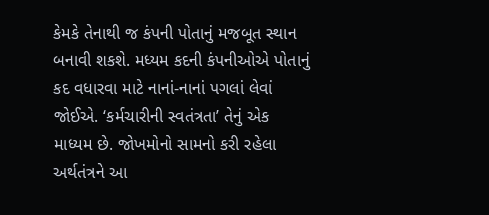કેમકે તેનાથી જ કંપની પોતાનું મજબૂત સ્થાન બનાવી શકશે. મધ્યમ કદની કંપનીઓએ પોતાનું કદ વધારવા માટે નાનાં-નાનાં પગલાં લેવાં જોઈએ. ‘કર્મચારીની સ્વતંત્રતા’ તેનું એક માધ્યમ છે. જોખમોનો સામનો કરી રહેલા અર્થતંત્રને આ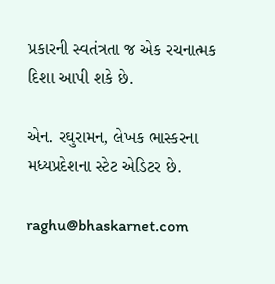પ્રકારની સ્વતંત્રતા જ એક રચનાત્મક દિશા આપી શકે છે.

એન. રઘુરામન, લેખક ભાસ્કરના મધ્યપ્રદેશના સ્ટેટ એડિટર છે.

raghu@bhaskarnet.com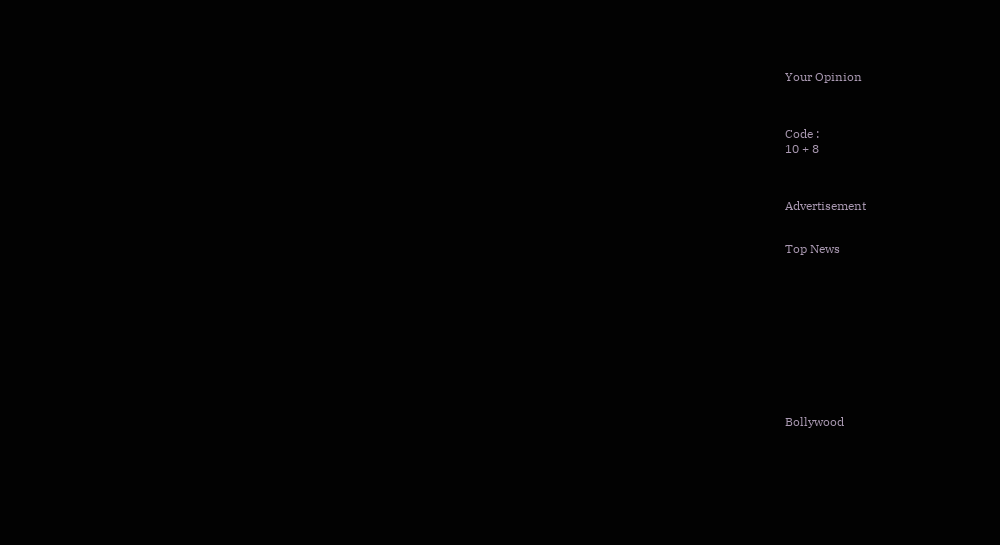Your Opinion



Code :
10 + 8



Advertisement


Top News











Bollywood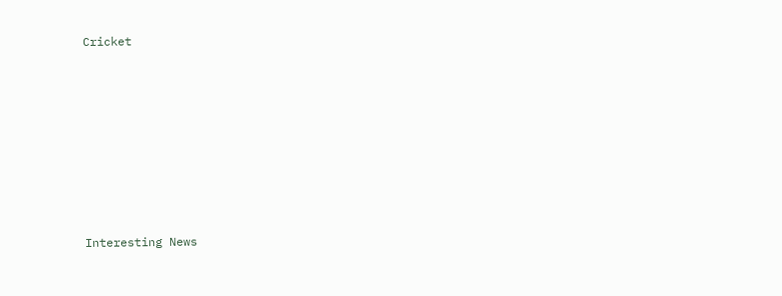Cricket











Interesting News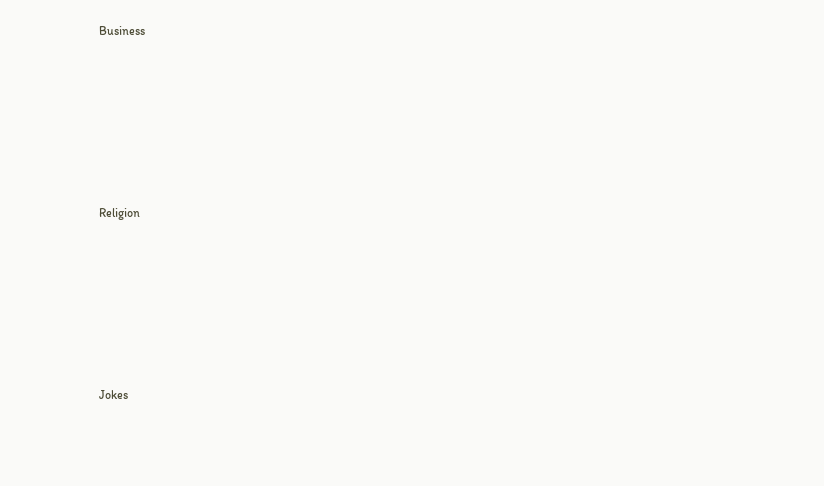Business











Religion











Jokes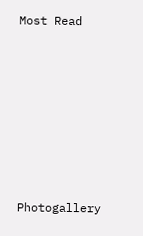Most Read











Photogallery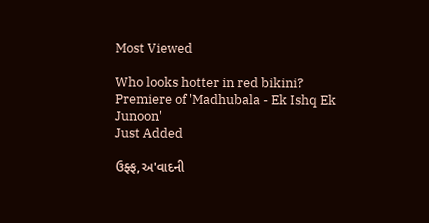Most Viewed

Who looks hotter in red bikini?
Premiere of 'Madhubala - Ek Ishq Ek Junoon'
Just Added

ઉફ્ફ,અ'વાદની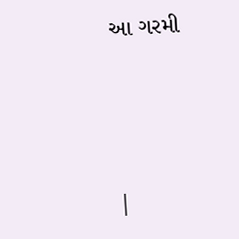આ ગરમી




|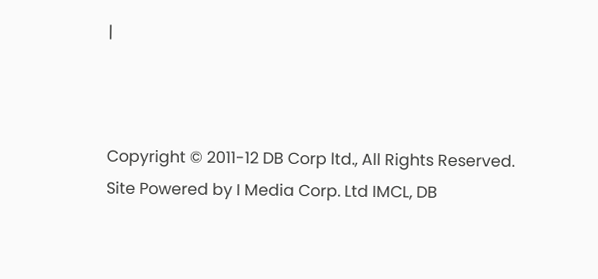|



Copyright © 2011-12 DB Corp ltd., All Rights Reserved.
Site Powered by I Media Corp. Ltd IMCL, DB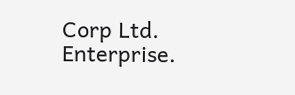Corp Ltd. Enterprise.